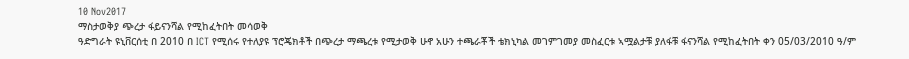10 Nov2017
ማስታወቅያ ጭረታ ፋይናንሻል የሚከፈትበት መሳወቅ
ዓድግራት ዩኒቨርሰቲ በ 2010 በ ICT የሚሰሩ የተለያዩ ፕሮጄክቶች በጭረታ ማጫረቱ የሚታወቅ ሁኖ አሁን ተጫራቾች ቴክኒካል መገምገመያ መስፈርቱ ኣሟልታቹ ያለፋቹ ፋናንሻል የሚከፈትበት ቀን 05/03/2010 ዓ/ም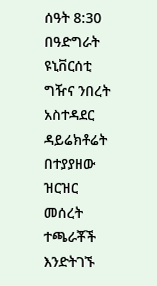ሰዓት 8:30 በዓድግራት ዩኒቨርሰቲ ግዥና ንበረት አስተዳደር ዳይሬክቶሬት በተያያዘው ዝርዝር መሰረት ተጫራቾች እንድትገኙ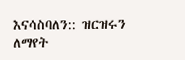እናሳስባለን:: ዝርዝሩን ለማየት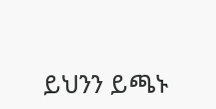ይህንን ይጫኑ